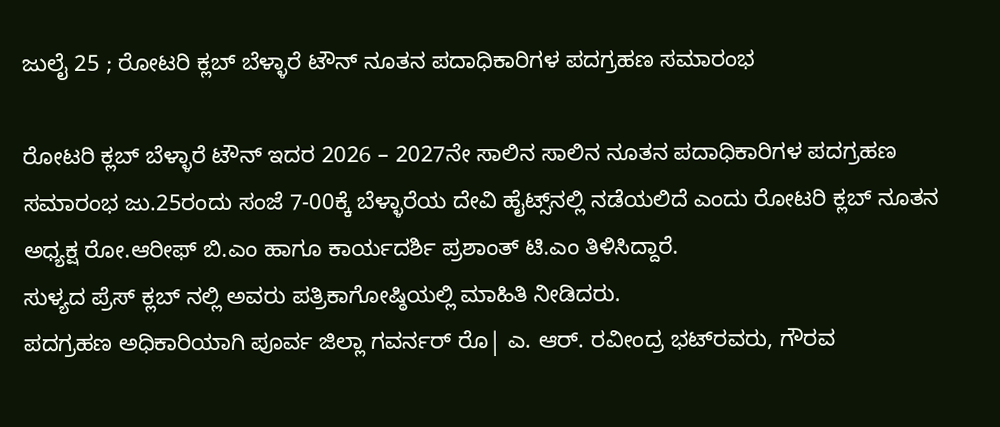ಜುಲೈ 25 ; ರೋಟರಿ ಕ್ಲಬ್ ಬೆಳ್ಳಾರೆ ಟೌನ್ ನೂತನ ಪದಾಧಿಕಾರಿಗಳ ಪದಗ್ರಹಣ ಸಮಾರಂಭ

ರೋಟರಿ ಕ್ಲಬ್ ಬೆಳ್ಳಾರೆ ಟೌನ್ ಇದರ 2026 – 2027ನೇ ಸಾಲಿನ ಸಾಲಿನ ನೂತನ ಪದಾಧಿಕಾರಿಗಳ ಪದಗ್ರಹಣ ಸಮಾರಂಭ ಜು.25ರಂದು ಸಂಜೆ 7-00ಕ್ಕೆ ಬೆಳ್ಳಾರೆಯ ದೇವಿ ಹೈಟ್ಸ್‌ನಲ್ಲಿ ನಡೆಯಲಿದೆ ಎಂದು ರೋಟರಿ ಕ್ಲಬ್ ನೂತನ ಅಧ್ಯಕ್ಷ ರೋ‌.ಆರೀಫ್ ಬಿ.ಎಂ ಹಾಗೂ ಕಾರ್ಯದರ್ಶಿ ಪ್ರಶಾಂತ್ ಟಿ.ಎಂ ತಿಳಿಸಿದ್ದಾರೆ.
ಸುಳ್ಯದ ಪ್ರೆಸ್ ಕ್ಲಬ್ ನಲ್ಲಿ ಅವರು ಪತ್ರಿಕಾಗೋಷ್ಠಿಯಲ್ಲಿ ಮಾಹಿತಿ ನೀಡಿದರು‌.
ಪದಗ್ರಹಣ ಅಧಿಕಾರಿಯಾಗಿ ಪೂರ್ವ ಜಿಲ್ಲಾ ಗವರ್ನರ್ ರೊ| ಎ. ಆರ್. ರವೀಂದ್ರ ಭಟ್‌ರವರು, ಗೌರವ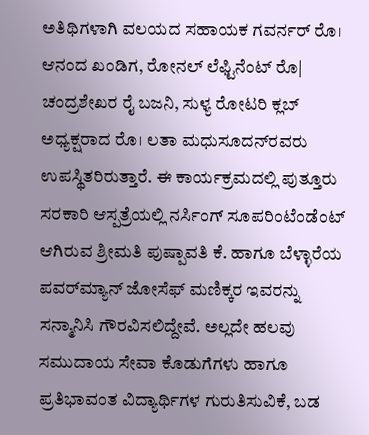ಅತಿಥಿಗಳಾಗಿ ವಲಯದ ಸಹಾಯಕ ಗವರ್ನರ್ ರೊ। ಆನಂದ ಖಂಡಿಗ, ರೋನಲ್ ಲೆಫ್ಟಿನೆಂಟ್ ರೊ| ಚಂದ್ರಶೇಖರ ರೈ ಬಜನಿ, ಸುಳ್ಯ ರೋಟರಿ ಕ್ಲಬ್ ಅಧ್ಯಕ್ಷರಾದ ರೊ। ಲತಾ ಮಧುಸೂದನ್‌ರವರು ಉಪಸ್ಥಿತರಿರುತ್ತಾರೆ. ಈ ಕಾರ್ಯಕ್ರಮದಲ್ಲಿ ಪುತ್ತೂರು ಸರಕಾರಿ ಆಸ್ಪತ್ರೆಯಲ್ಲಿ ನರ್ಸಿಂಗ್ ಸೂಪರಿಂಟೆಂಡೆಂಟ್ ಆಗಿರುವ ಶ್ರೀಮತಿ ಪುಷ್ಪಾವತಿ ಕೆ. ಹಾಗೂ ಬೆಳ್ಳಾರೆಯ ಪವರ್‌ಮ್ಯಾನ್ ಜೋಸೆಫ್ ಮಣಿಕ್ಕರ ಇವರನ್ನು ಸನ್ಮಾನಿಸಿ ಗೌರವಿಸಲಿದ್ದೇವೆ. ಅಲ್ಲದೇ ಹಲವು ಸಮುದಾಯ ಸೇವಾ ಕೊಡುಗೆಗಳು ಹಾಗೂ ಪ್ರತಿಭಾವಂತ ವಿದ್ಯಾರ್ಥಿಗಳ ಗುರುತಿಸುವಿಕೆ, ಬಡ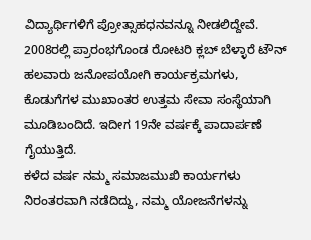ವಿದ್ಯಾರ್ಥಿಗಳಿಗೆ ಪ್ರೋತ್ಸಾಹಧನವನ್ನೂ ನೀಡಲಿದ್ದೇವೆ.
2008ರಲ್ಲಿ ಪ್ರಾರಂಭಗೊಂಡ ರೋಟರಿ ಕ್ಲಬ್ ಬೆಳ್ಳಾರೆ ಟೌನ್ ಹಲವಾರು ಜನೋಪಯೋಗಿ ಕಾರ್ಯಕ್ರಮಗಳು, ಕೊಡುಗೆಗಳ ಮುಖಾಂತರ ಉತ್ತಮ ಸೇವಾ ಸಂಸ್ಥೆಯಾಗಿ ಮೂಡಿಬಂದಿದೆ. ಇದೀಗ 19ನೇ ವರ್ಷಕ್ಕೆ ಪಾದಾರ್ಪಣೆ ಗೈಯುತ್ತಿದೆ.
ಕಳೆದ ವರ್ಷ ನಮ್ಮ ಸಮಾಜಮುಖಿ ಕಾರ್ಯಗಳು ನಿರಂತರವಾಗಿ ನಡೆದಿದ್ದು, ನಮ್ಮ ಯೋಜನೆಗಳನ್ನು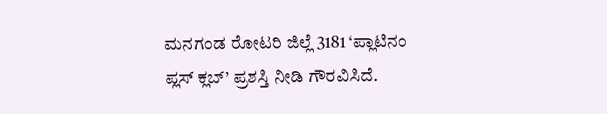ಮನಗಂಡ ರೋಟರಿ ಜಿಲ್ಲೆ 3181 ‘ಪ್ಲಾಟಿನಂ ಪ್ಲಸ್ ಕ್ಲಬ್’ ಪ್ರಶಸ್ತಿ ನೀಡಿ ಗೌರವಿಸಿದೆ.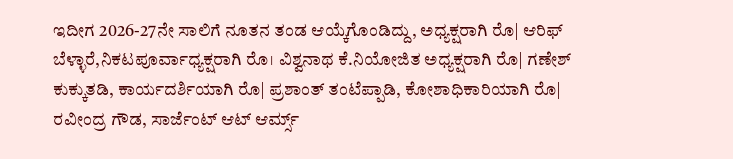ಇದೀಗ 2026-27ನೇ ಸಾಲಿಗೆ ನೂತನ ತಂಡ ಆಯ್ಕೆಗೊಂಡಿದ್ದು, ಅಧ್ಯಕ್ಷರಾಗಿ ರೊ| ಆರಿಫ್ ಬೆಳ್ಳಾರೆ,ನಿಕಟಪೂರ್ವಾಧ್ಯಕ್ಷರಾಗಿ ರೊ। ವಿಶ್ವನಾಥ ಕೆ.ನಿಯೋಜಿತ ಅಧ್ಯಕ್ಷರಾಗಿ ರೊ| ಗಣೇಶ್ ಕುಕ್ಕುತಡಿ, ಕಾರ್ಯದರ್ಶಿಯಾಗಿ ರೊ| ಪ್ರಶಾಂತ್ ತಂಟೆಪ್ಪಾಡಿ, ಕೋಶಾಧಿಕಾರಿಯಾಗಿ ರೊ| ರವೀಂದ್ರ ಗೌಡ, ಸಾರ್ಜೆಂಟ್ ಆಟ್ ಆರ್ಮ್ಸ್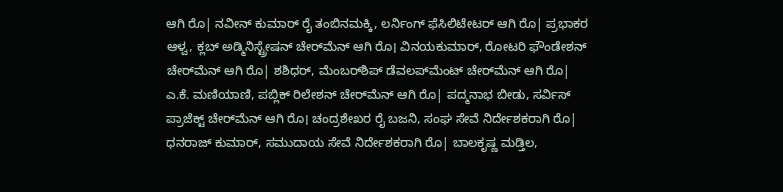ಆಗಿ ರೊ| ನವೀನ್‌ ಕುಮಾರ್ ರೈ ತಂಬಿನಮಕ್ಕಿ, ಲರ್ನಿಂಗ್ ಫೆಸಿಲಿಟೇಟರ್ ಆಗಿ ರೊ| ಪ್ರಭಾಕರ ಆಳ್ವ, ಕ್ಲಬ್ ಅಡ್ಮಿನಿಸ್ಟ್ರೇಷನ್ ಚೇರ್‌ಮೆನ್ ಆಗಿ ರೊ। ವಿನಯಕುಮಾ‌ರ್, ರೋಟರಿ ಫೌಂಡೇಶನ್ ಚೇರ್‌ಮೆನ್ ಆಗಿ ರೊ| ಶಶಿಧರ್, ಮೆಂಬರ್‌ಶಿಪ್ ಡೆವಲಪ್‌ಮೆಂಟ್ ಚೇರ್‌ಮೆನ್ ಆಗಿ ರೊ| ಎ.ಕೆ. ಮಣಿಯಾಣಿ, ಪಬ್ಲಿಕ್ ರಿಲೇಶನ್ ಚೇರ್‌ಮೆನ್ ಆಗಿ ರೊ| ಪದ್ಮನಾಭ ಬೀಡು, ಸರ್ವಿಸ್ ಪ್ರಾಜೆಕ್ಟ್ ಚೇರ್‌ಮೆನ್ ಆಗಿ ರೊ। ಚಂದ್ರಶೇಖರ ರೈ ಬಜನಿ, ಸಂಘ ಸೇವೆ ನಿರ್ದೇಶಕರಾಗಿ ರೊ| ಧನರಾಜ್ ಕುಮಾರ್, ಸಮುದಾಯ ಸೇವೆ ನಿರ್ದೇಶಕರಾಗಿ ರೊ| ಬಾಲಕೃಷ್ಣ ಮಡ್ತಿಲ,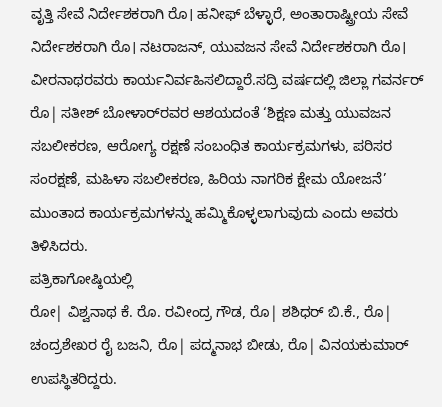ವೃತ್ತಿ ಸೇವೆ ನಿರ್ದೇಶಕರಾಗಿ ರೊ। ಹನೀಫ್ ಬೆಳ್ಳಾರೆ, ಅಂತಾರಾಷ್ಟ್ರೀಯ ಸೇವೆ ನಿರ್ದೇಶಕರಾಗಿ ರೊ। ನಟರಾಜನ್, ಯುವಜನ ಸೇವೆ ನಿರ್ದೇಶಕರಾಗಿ ರೊ। ವೀರನಾಥರವರು ಕಾರ್ಯನಿರ್ವಹಿಸಲಿದ್ದಾರೆ.ಸದ್ರಿ ವರ್ಷದಲ್ಲಿ ಜಿಲ್ಲಾ ಗವರ್ನರ್ ರೊ| ಸತೀಶ್ ಬೋಳಾರ್‌ರವರ ಆಶಯದಂತೆ ‘ಶಿಕ್ಷಣ ಮತ್ತು ಯುವಜನ ಸಬಲೀಕರಣ, ಆರೋಗ್ಯ ರಕ್ಷಣೆ ಸಂಬಂಧಿತ ಕಾರ್ಯಕ್ರಮಗಳು, ಪರಿಸರ ಸಂರಕ್ಷಣೆ, ಮಹಿಳಾ ಸಬಲೀಕರಣ, ಹಿರಿಯ ನಾಗರಿಕ ಕ್ಷೇಮ ಯೋಜನೆ’ ಮುಂತಾದ ಕಾರ್ಯಕ್ರಮಗಳನ್ನು ಹಮ್ಮಿಕೊಳ್ಳಲಾಗುವುದು ಎಂದು ಅವರು ತಿಳಿಸಿದರು.
ಪತ್ರಿಕಾಗೋಷ್ಠಿಯಲ್ಲಿ
ರೋ| ವಿಶ್ವನಾಥ ಕೆ. ರೊ. ರವೀಂದ್ರ ಗೌಡ, ರೊ| ಶಶಿಧರ್ ಬಿ.ಕೆ., ರೊ| ಚಂದ್ರಶೇಖರ ರೈ ಬಜನಿ, ರೊ| ಪದ್ಮನಾಭ ಬೀಡು, ರೊ| ವಿನಯಕುಮಾರ್ ಉಪಸ್ಥಿತರಿದ್ದರು.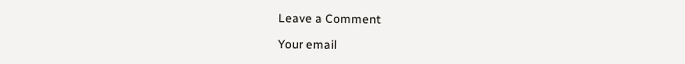Leave a Comment

Your email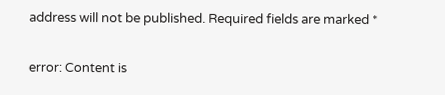address will not be published. Required fields are marked *

error: Content is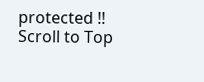protected !!
Scroll to Top